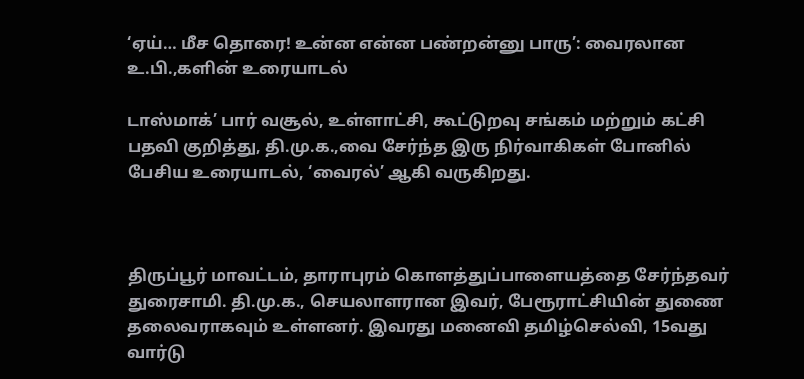‘ஏய்… மீச தொரை! உன்ன என்ன பண்றன்னு பாரு’: வைரலான உ.பி.,களின் உரையாடல்

டாஸ்மாக்’ பார் வசூல், உள்ளாட்சி, கூட்டுறவு சங்கம் மற்றும் கட்சி பதவி குறித்து, தி.மு.க.,வை சேர்ந்த இரு நிர்வாகிகள் போனில் பேசிய உரையாடல், ‘வைரல்’ ஆகி வருகிறது.



திருப்பூர் மாவட்டம், தாராபுரம் கொளத்துப்பாளையத்தை சேர்ந்தவர் துரைசாமி. தி.மு.க., செயலாளரான இவர், பேரூராட்சியின் துணை தலைவராகவும் உள்ளனர். இவரது மனைவி தமிழ்செல்வி, 15வது வார்டு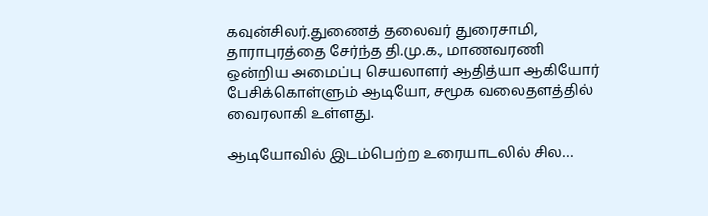கவுன்சிலர்.துணைத் தலைவர் துரைசாமி, தாராபுரத்தை சேர்ந்த தி.மு.க., மாணவரணி ஒன்றிய அமைப்பு செயலாளர் ஆதித்யா ஆகியோர் பேசிக்கொள்ளும் ஆடியோ, சமூக வலைதளத்தில் வைரலாகி உள்ளது.

ஆடியோவில் இடம்பெற்ற உரையாடலில் சில…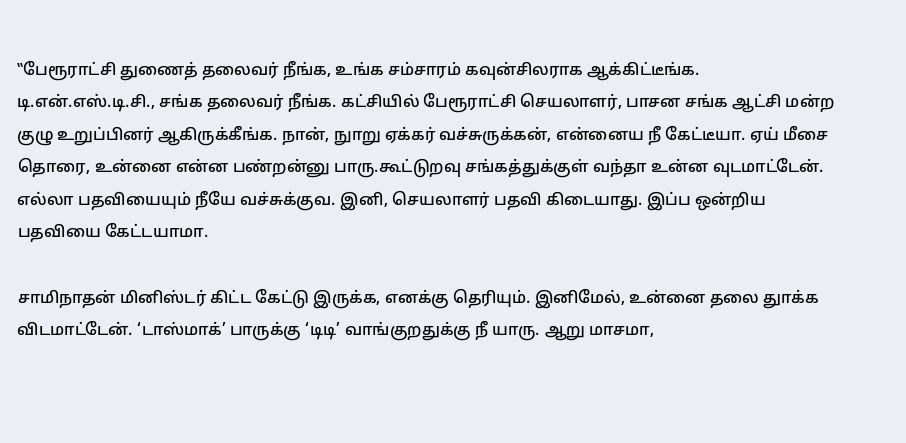‛‛பேரூராட்சி துணைத் தலைவர் நீங்க, உங்க சம்சாரம் கவுன்சிலராக ஆக்கிட்டீங்க. டி.என்.எஸ்.டி.சி., சங்க தலைவர் நீங்க. கட்சியில் பேரூராட்சி செயலாளர், பாசன சங்க ஆட்சி மன்ற குழு உறுப்பினர் ஆகிருக்கீங்க. நான், நுாறு ஏக்கர் வச்சுருக்கன், என்னைய நீ கேட்டீயா. ஏய் மீசை தொரை, உன்னை என்ன பண்றன்னு பாரு.கூட்டுறவு சங்கத்துக்குள் வந்தா உன்ன வுடமாட்டேன். எல்லா பதவியையும் நீயே வச்சுக்குவ. இனி, செயலாளர் பதவி கிடையாது. இப்ப ஒன்றிய பதவியை கேட்டயாமா.

சாமிநாதன் மினிஸ்டர் கிட்ட கேட்டு இருக்க, எனக்கு தெரியும். இனிமேல், உன்னை தலை துாக்க விடமாட்டேன். ‘டாஸ்மாக்’ பாருக்கு ‘டிடி’ வாங்குறதுக்கு நீ யாரு. ஆறு மாசமா,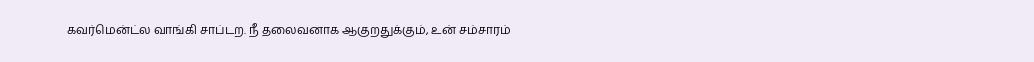கவர்மென்ட்ல வாங்கி சாப்டற. நீ தலைவனாக ஆகுறதுக்கும், உன் சம்சாரம்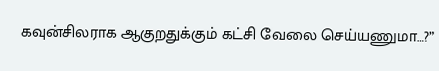கவுன்சிலராக ஆகுறதுக்கும் கட்சி வேலை செய்யணுமா…?”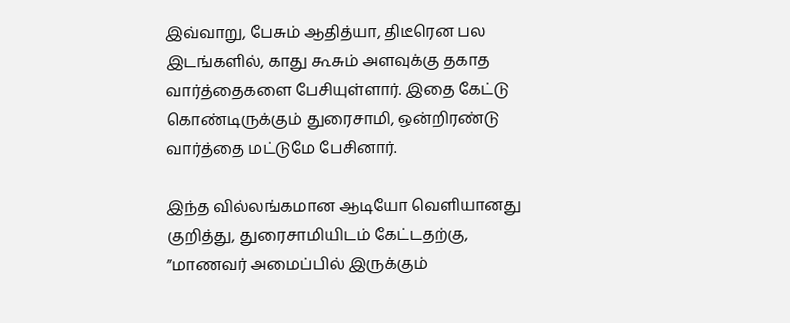இவ்வாறு, பேசும் ஆதித்யா, திடீரென பல இடங்களில், காது கூசும் அளவுக்கு தகாத வார்த்தைகளை பேசியுள்ளார். இதை கேட்டு கொண்டிருக்கும் துரைசாமி, ஒன்றிரண்டு வார்த்தை மட்டுமே பேசினார்.

இந்த வில்லங்கமான ஆடியோ வெளியானது குறித்து, துரைசாமியிடம் கேட்டதற்கு, ”மாணவர் அமைப்பில் இருக்கும்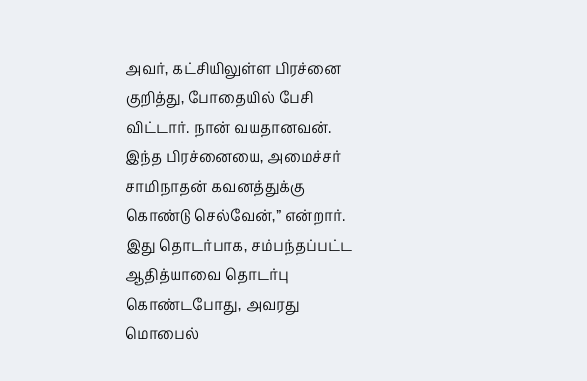அவர், கட்சியிலுள்ள பிரச்னை குறித்து, போதையில் பேசி விட்டார். நான் வயதானவன். இந்த பிரச்னையை, அமைச்சர் சாமிநாதன் கவனத்துக்கு கொண்டு செல்வேன்,” என்றார். இது தொடர்பாக, சம்பந்தப்பட்ட ஆதித்யாவை தொடர்பு கொண்டபோது, அவரது மொபைல்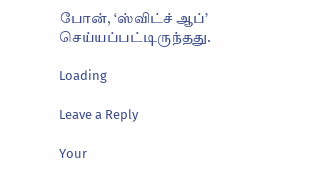போன், ‘ஸ்விட்ச் ஆப்’ செய்யப்பட்டிருந்தது.

Loading

Leave a Reply

Your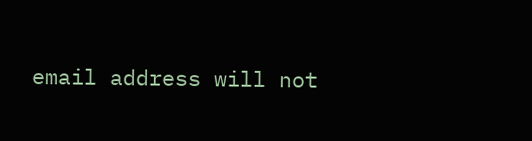email address will not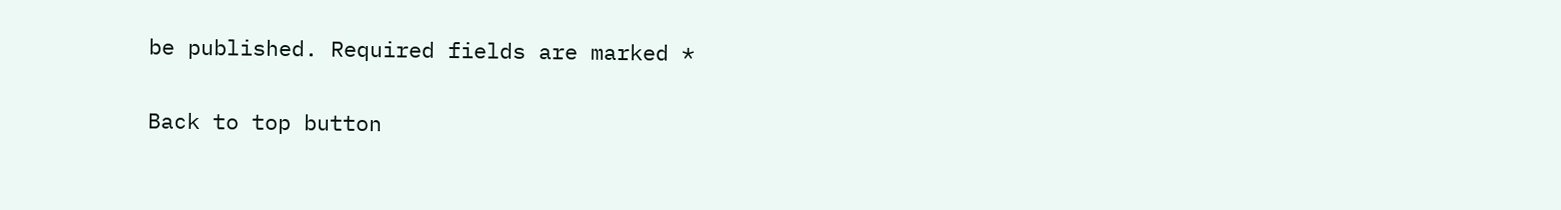be published. Required fields are marked *

Back to top button